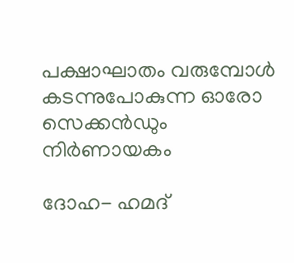പക്ഷാഘാതം വരുമ്പോള്‍ കടന്നുപോകുന്ന ഓരോ സെക്കന്‍ഡും നിര്‍ണായകം

ദോഹ- ഹമദ്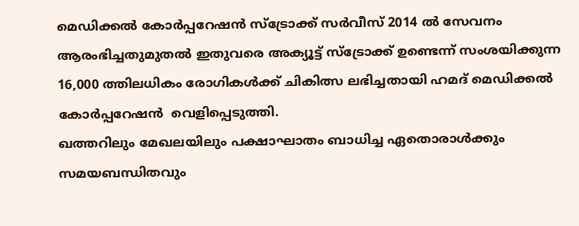മെഡിക്കല്‍ കോര്‍പ്പറേഷന്‍ സ്‌ട്രോക്ക് സര്‍വീസ് 2014 ല്‍ സേവനം ആരംഭിച്ചതുമുതല്‍ ഇതുവരെ അക്യൂട്ട് സ്‌ട്രോക്ക് ഉണ്ടെന്ന് സംശയിക്കുന്ന 16,000 ത്തിലധികം രോഗികള്‍ക്ക് ചികിത്സ ലഭിച്ചതായി ഹമദ് മെഡിക്കല്‍ കോര്‍പ്പറേഷന്‍  വെളിപ്പെടുത്തി.
ഖത്തറിലും മേഖലയിലും പക്ഷാഘാതം ബാധിച്ച ഏതൊരാള്‍ക്കും സമയബന്ധിതവും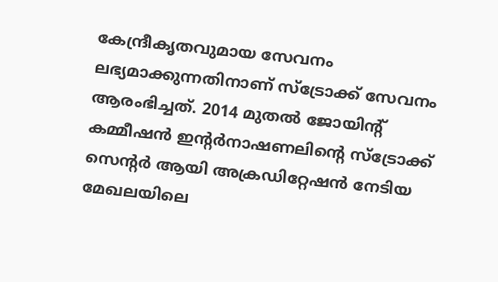കേന്ദ്രീകൃതവുമായ സേവനം ലഭ്യമാക്കുന്നതിനാണ് സ്‌ട്രോക്ക് സേവനം ആരംഭിച്ചത്. 2014 മുതല്‍ ജോയിന്റ് കമ്മീഷന്‍ ഇന്റര്‍നാഷണലിന്റെ സ്‌ട്രോക്ക് സെന്റര്‍ ആയി അക്രഡിറ്റേഷന്‍ നേടിയ മേഖലയിലെ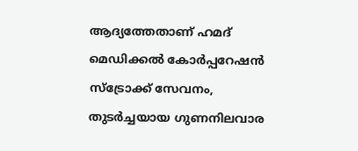ആദ്യത്തേതാണ് ഹമദ് മെഡിക്കല്‍ കോര്‍പ്പറേഷന്‍ സ്‌ട്രോക്ക് സേവനം, തുടര്‍ച്ചയായ ഗുണനിലവാര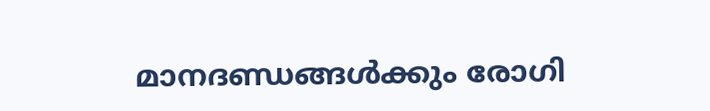മാനദണ്ഡങ്ങള്‍ക്കും രോഗി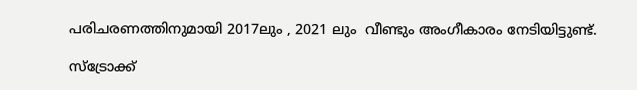പരിചരണത്തിനുമായി 2017ലും , 2021 ലും  വീണ്ടും അംഗീകാരം നേടിയിട്ടുണ്ട്.

സ്‌ട്രോക്ക്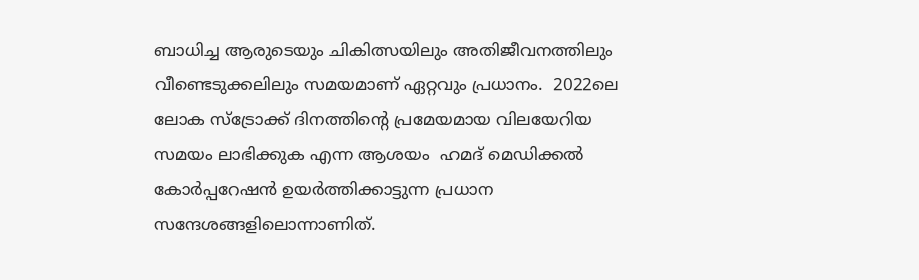ബാധിച്ച ആരുടെയും ചികിത്സയിലും അതിജീവനത്തിലും വീണ്ടെടുക്കലിലും സമയമാണ് ഏറ്റവും പ്രധാനം.  2022ലെ ലോക സ്‌ട്രോക്ക് ദിനത്തിന്റെ പ്രമേയമായ വിലയേറിയ സമയം ലാഭിക്കുക എന്ന ആശയം  ഹമദ് മെഡിക്കല്‍ കോര്‍പ്പറേഷന്‍ ഉയര്‍ത്തിക്കാട്ടുന്ന പ്രധാന സന്ദേശങ്ങളിലൊന്നാണിത്.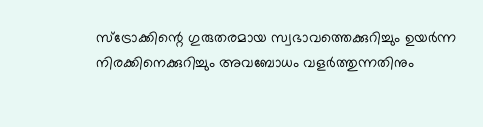സ്‌ട്രോക്കിന്റെ ഗുരുതരമായ സ്വഭാവത്തെക്കുറിച്ചും ഉയര്‍ന്ന നിരക്കിനെക്കുറിച്ചും അവബോധം വളര്‍ത്തുന്നതിനും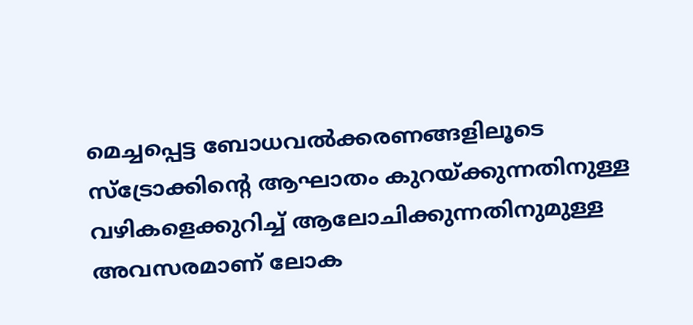മെച്ചപ്പെട്ട ബോധവല്‍ക്കരണങ്ങളിലൂടെ സ്‌ട്രോക്കിന്റെ ആഘാതം കുറയ്ക്കുന്നതിനുള്ള വഴികളെക്കുറിച്ച് ആലോചിക്കുന്നതിനുമുള്ള അവസരമാണ് ലോക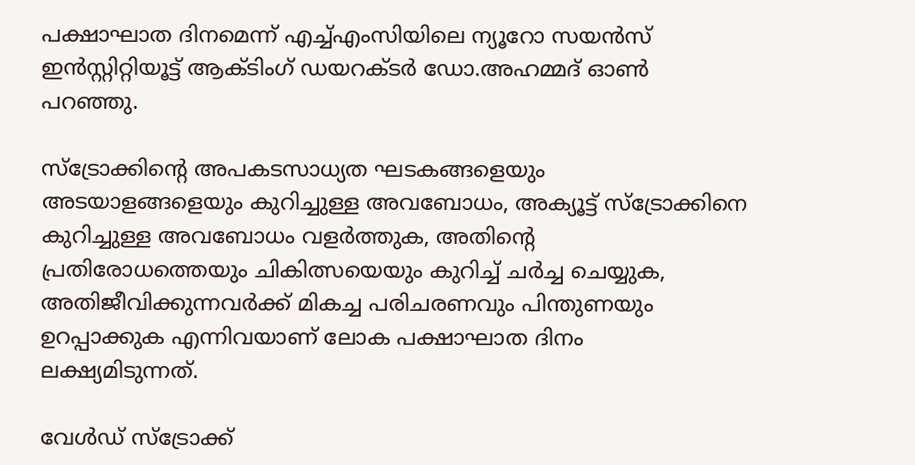പക്ഷാഘാത ദിനമെന്ന് എച്ച്എംസിയിലെ ന്യൂറോ സയന്‍സ് ഇന്‍സ്റ്റിറ്റിയൂട്ട് ആക്ടിംഗ് ഡയറക്ടര്‍ ഡോ.അഹമ്മദ് ഓണ്‍ പറഞ്ഞു.

സ്‌ട്രോക്കിന്റെ അപകടസാധ്യത ഘടകങ്ങളെയും അടയാളങ്ങളെയും കുറിച്ചുള്ള അവബോധം, അക്യൂട്ട് സ്‌ട്രോക്കിനെ കുറിച്ചുള്ള അവബോധം വളര്‍ത്തുക, അതിന്റെ പ്രതിരോധത്തെയും ചികിത്സയെയും കുറിച്ച് ചര്‍ച്ച ചെയ്യുക, അതിജീവിക്കുന്നവര്‍ക്ക് മികച്ച പരിചരണവും പിന്തുണയും ഉറപ്പാക്കുക എന്നിവയാണ് ലോക പക്ഷാഘാത ദിനം ലക്ഷ്യമിടുന്നത്.

വേള്‍ഡ് സ്‌ട്രോക്ക്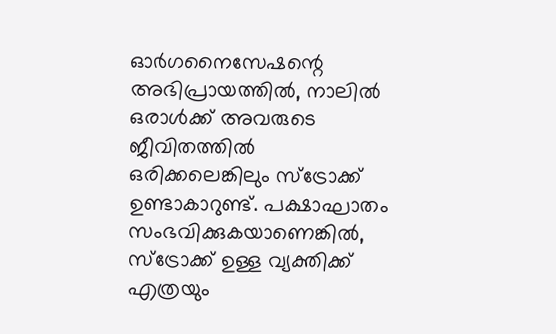ഓര്‍ഗനൈസേഷന്റെ അഭിപ്രായത്തില്‍, നാലില്‍ ഒരാള്‍ക്ക് അവരുടെ ജീവിതത്തില്‍ ഒരിക്കലെങ്കിലും സ്‌ട്രോക്ക് ഉണ്ടാകാറുണ്ട്. പക്ഷാഘാതം സംഭവിക്കുകയാണെങ്കില്‍, സ്‌ട്രോക്ക് ഉള്ള വ്യക്തിക്ക് എത്രയും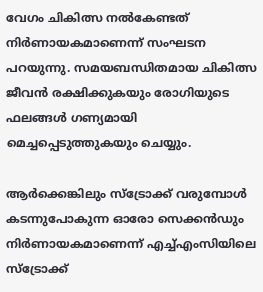വേഗം ചികിത്സ നല്‍കേണ്ടത് നിര്‍ണായകമാണെന്ന് സംഘടന പറയുന്നു. സമയബന്ധിതമായ ചികിത്സ ജീവന്‍ രക്ഷിക്കുകയും രോഗിയുടെ ഫലങ്ങള്‍ ഗണ്യമായി മെച്ചപ്പെടുത്തുകയും ചെയ്യും.

ആര്‍ക്കെങ്കിലും സ്‌ട്രോക്ക് വരുമ്പോള്‍ കടന്നുപോകുന്ന ഓരോ സെക്കന്‍ഡും നിര്‍ണായകമാണെന്ന് എച്ച്എംസിയിലെ സ്‌ട്രോക്ക്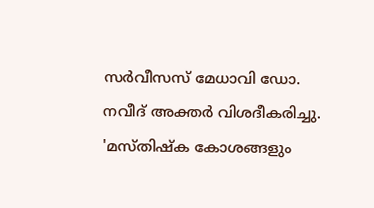സര്‍വീസസ് മേധാവി ഡോ. നവീദ് അക്തര്‍ വിശദീകരിച്ചു. 'മസ്തിഷ്‌ക കോശങ്ങളും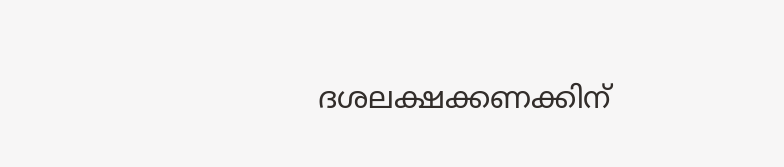ദശലക്ഷക്കണക്കിന്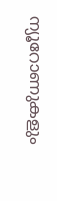ന്യൂറോണുകളും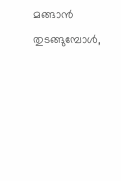മങ്ങാന്‍ തുടങ്ങുമ്പോള്‍,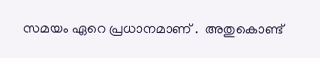സമയം ഏറെ പ്രധാനമാണ് .  അതുകൊണ്ട്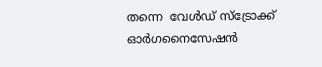തന്നെ  വേള്‍ഡ് സ്‌ട്രോക്ക് ഓര്‍ഗനൈസേഷന്‍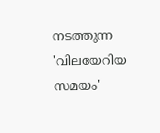നടത്തുന്ന 'വിലയേറിയ സമയം'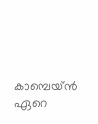കാമ്പെയ്ന്‍ ഏറെ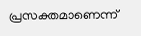പ്രസക്തമാണെന്ന്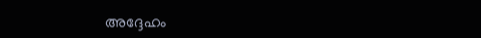അദ്ദേഹം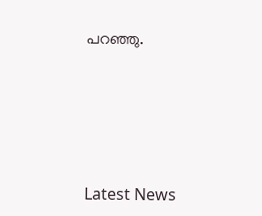പറഞ്ഞു.





Latest News